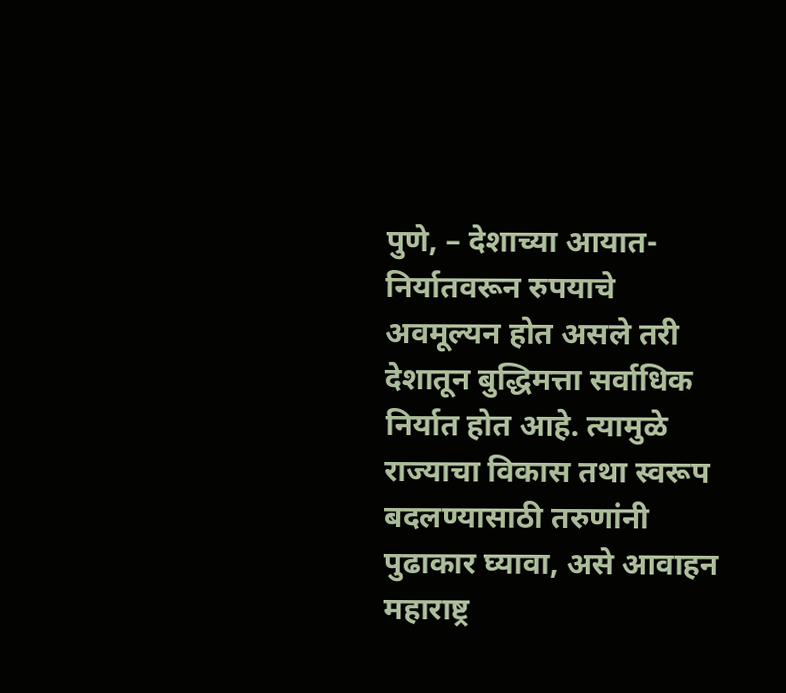पुणे, – देशाच्या आयात-निर्यातवरून रुपयाचे अवमूल्यन होत असले तरी देशातून बुद्धिमत्ता सर्वाधिक निर्यात होत आहे. त्यामुळे राज्याचा विकास तथा स्वरूप बदलण्यासाठी तरुणांनी पुढाकार घ्यावा, असे आवाहन महाराष्ट्र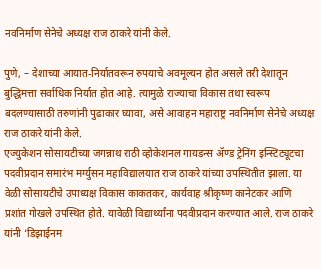नवनिर्माण सेनेचे अध्यक्ष राज ठाकरे यांनी केले.

पुणे, – देशाच्या आयात-निर्यातवरून रुपयाचे अवमूल्यन होत असले तरी देशातून बुद्धिमत्ता सर्वाधिक निर्यात होत आहे. त्यामुळे राज्याचा विकास तथा स्वरूप बदलण्यासाठी तरुणांनी पुढाकार घ्यावा, असे आवाहन महाराष्ट्र नवनिर्माण सेनेचे अध्यक्ष राज ठाकरे यांनी केले.
एज्युकेशन सोसायटीच्या जगन्नाथ राठी व्होकेशनल गायडन्स ॲण्ड ट्रेनिंग इन्स्टिट्यूटचा पदवीप्रदान समारंभ मर्ग्युसन महाविद्यालयात राज ठाकरे यांच्या उपस्थितीत झाला. या वेळी सोसायटीचे उपाध्यक्ष विकास काकतकर, कार्यवाह श्रीकृष्ण कानेटकर आणि प्रशांत गोखले उपस्थित होते. यावेळी विद्यार्थ्यांना पदवीप्रदान करण्यात आले. राज ठाकरे यांनी ‘डिझाईनम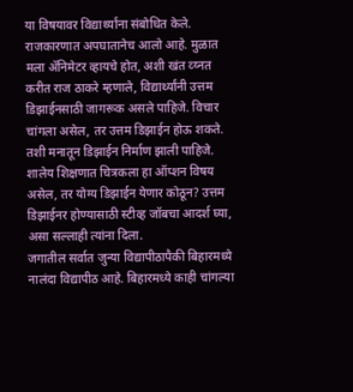या विषयावर विद्यार्थ्यांना संबोधित केले.
राजकारणात अपघातानेच आलो आहे. मुळात मला ॲनिमेटर व्हायचे होत, अशी खंत व्य्नत करीत राज ठाकरे म्हणाले, विद्यार्थ्यांनी उत्तम डिझाईनसाठी जागरूक असले पाहिजे. विचार चांगला असेल, तर उत्तम डिझाईन होऊ शकते. तशी मनातून डिझाईन निर्माण झाली पाहिजे. शालेय शिक्षणात चित्रकला हा ऑप्शन विषय असेल, तर योग्य डिझाईन येणार कोठून? उत्तम डिझाईनर होण्यासाठी स्टीव्ह जॉबचा आदर्श घ्या, असा सल्लाही त्यांना दिला.
जगातील सर्वात जुन्या विद्यापीठापैकी बिहारमध्ये नालंदा विद्यापीठ आहे. बिहारमध्ये काही चांगल्या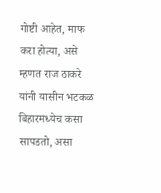गोष्टी आहेत, माफ करा होत्या, असे म्हणत राज ठाकरे यांनी यासीन भटकळ बिहारमध्येच कसा सापडतो, असा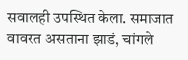सवालही उपस्थित केला. समाजात वावरत असताना झाडं, चांगले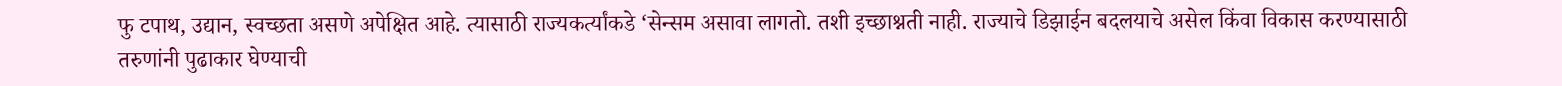फु टपाथ, उद्यान, स्वच्छता असणे अपेक्षित आहे. त्यासाठी राज्यकर्त्यांकडे ‘सेन्सम असावा लागतो. तशी इच्छाश्नती नाही. राज्याचे डिझाईन बदलयाचे असेल किंवा विकास करण्यासाठी तरुणांनी पुढाकार घेण्याची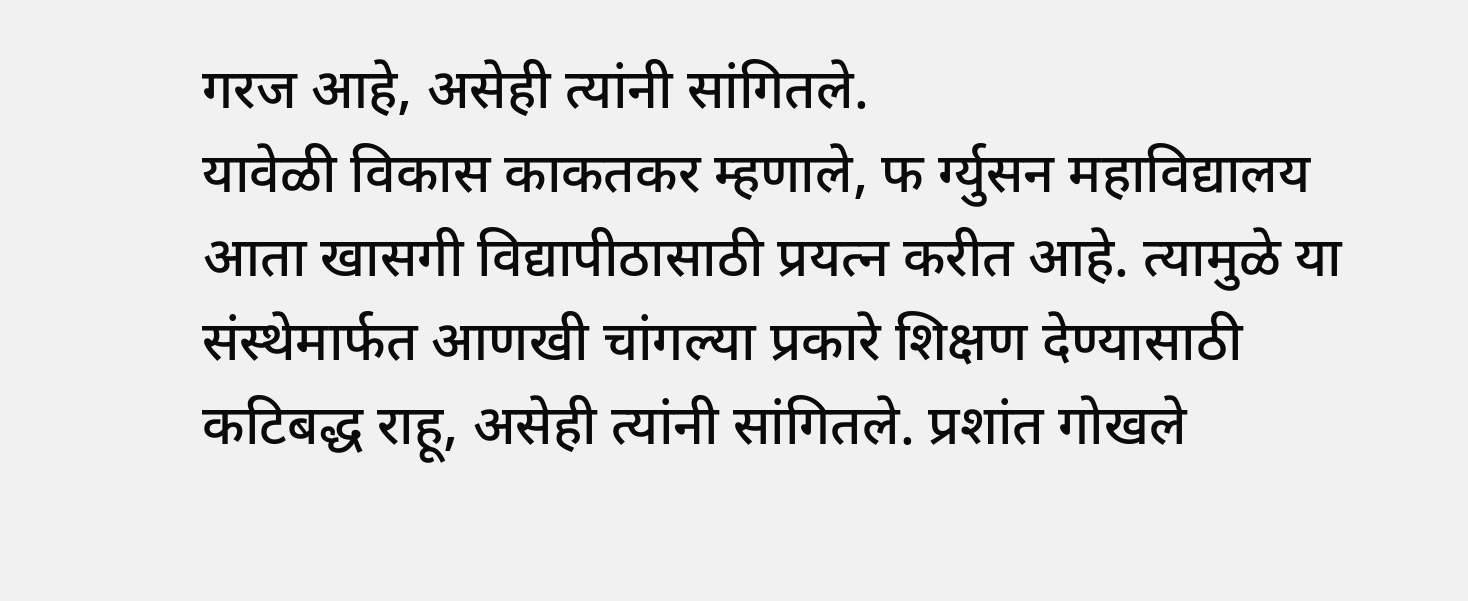गरज आहे, असेही त्यांनी सांगितले.
यावेळी विकास काकतकर म्हणाले, फ र्ग्युसन महाविद्यालय आता खासगी विद्यापीठासाठी प्रयत्न करीत आहे. त्यामुळे या संस्थेमार्फत आणखी चांगल्या प्रकारे शिक्षण देण्यासाठी कटिबद्ध राहू, असेही त्यांनी सांगितले. प्रशांत गोखले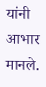यांनी आभार मानले.